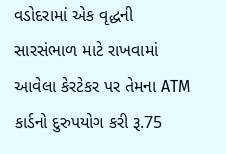વડોદરામાં એક વૃદ્ધની સારસંભાળ માટે રાખવામાં આવેલા કેરટેકર પર તેમના ATM કાર્ડનો દુરુપયોગ કરી રૂ.75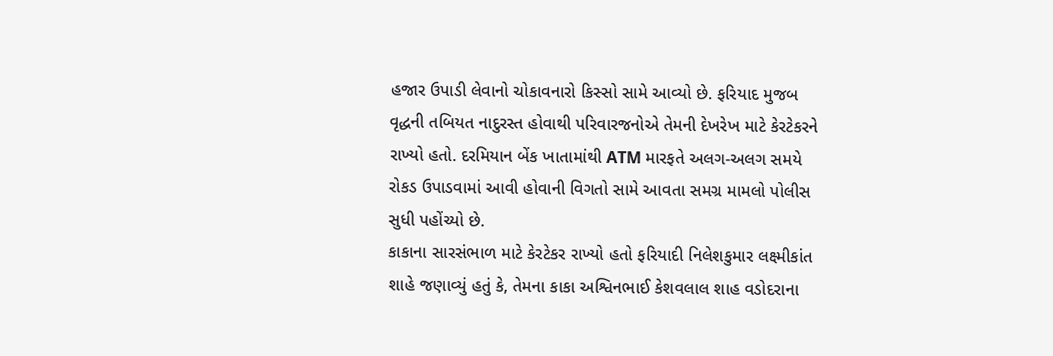હજાર ઉપાડી લેવાનો ચોકાવનારો કિસ્સો સામે આવ્યો છે. ફરિયાદ મુજબ વૃદ્ધની તબિયત નાદુરસ્ત હોવાથી પરિવારજનોએ તેમની દેખરેખ માટે કેરટેકરને રાખ્યો હતો. દરમિયાન બેંક ખાતામાંથી ATM મારફતે અલગ-અલગ સમયે રોકડ ઉપાડવામાં આવી હોવાની વિગતો સામે આવતા સમગ્ર મામલો પોલીસ સુધી પહોંચ્યો છે.
કાકાના સારસંભાળ માટે કેરટેકર રાખ્યો હતો ફરિયાદી નિલેશકુમાર લક્ષ્મીકાંત શાહે જણાવ્યું હતું કે, તેમના કાકા અશ્વિનભાઈ કેશવલાલ શાહ વડોદરાના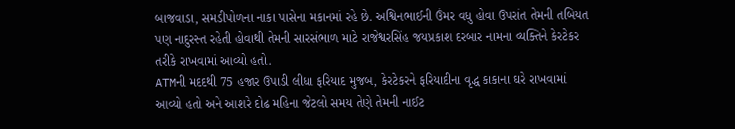બાજવાડા, સમડીપોળના નાકા પાસેના મકાનમાં રહે છે. અશ્વિનભાઈની ઉંમર વધુ હોવા ઉપરાંત તેમની તબિયત પણ નાદુરસ્ત રહેતી હોવાથી તેમની સારસંભાળ માટે રાજેશ્વરસિંહ જયપ્રકાશ દરબાર નામના વ્યક્તિને કેરટેકર તરીકે રાખવામાં આવ્યો હતો.
ATMની મદદથી 75 હજાર ઉપાડી લીધા ફરિયાદ મુજબ, કેરટેકરને ફરિયાદીના વૃદ્ધ કાકાના ઘરે રાખવામાં આવ્યો હતો અને આશરે દોઢ મહિના જેટલો સમય તેણે તેમની નાઈટ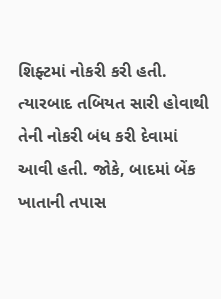શિફ્ટમાં નોકરી કરી હતી. ત્યારબાદ તબિયત સારી હોવાથી તેની નોકરી બંધ કરી દેવામાં આવી હતી. જોકે, બાદમાં બેંક ખાતાની તપાસ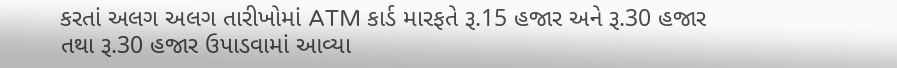કરતાં અલગ અલગ તારીખોમાં ATM કાર્ડ મારફતે રૂ.15 હજાર અને રૂ.30 હજાર તથા રૂ.30 હજાર ઉપાડવામાં આવ્યા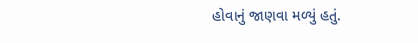હોવાનું જાણવા મળ્યું હતું.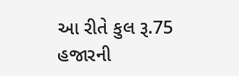આ રીતે કુલ રૂ.75 હજારની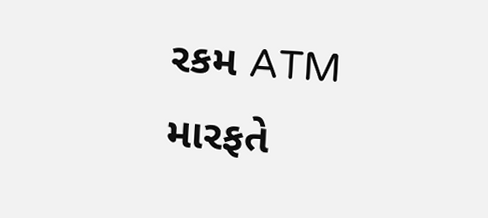રકમ ATM મારફતે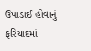ઉપાડાઈ હોવાનું ફરિયાદમાં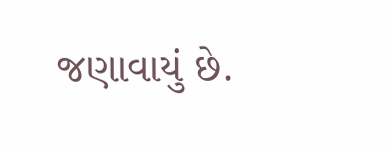જણાવાયું છે.